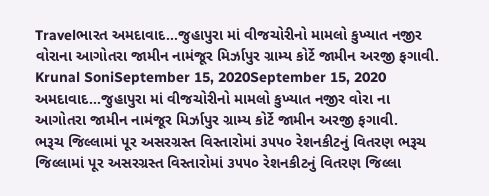Travelભારત અમદાવાદ…જુહાપુરા માં વીજચોરીનો મામલો કુખ્યાત નજીર વોરાના આગોતરા જામીન નામંજૂર મિર્ઝાપુર ગ્રામ્ય કોર્ટે જામીન અરજી ફગાવી. Krunal SoniSeptember 15, 2020September 15, 2020 અમદાવાદ…જુહાપુરા માં વીજચોરીનો મામલો કુખ્યાત નજીર વોરા ના આગોતરા જામીન નામંજૂર મિર્ઝાપુર ગ્રામ્ય કોર્ટે જામીન અરજી ફગાવી.
ભરૂચ જિલ્લામાં પૂર અસરગ્રસ્ત વિસ્તારોમાં ૩૫૫૦ રેશનકીટનું વિતરણ ભરૂચ જિલ્લામાં પૂર અસરગ્રસ્ત વિસ્તારોમાં ૩૫૫૦ રેશનકીટનું વિતરણ જિલ્લા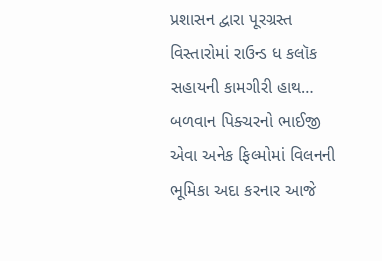પ્રશાસન દ્વારા પૂરગ્રસ્ત વિસ્તારોમાં રાઉન્ડ ધ કલૉક સહાયની કામગીરી હાથ…
બળવાન પિક્ચરનો ભાઈજી એવા અનેક ફિલ્મોમાં વિલનની ભૂમિકા અદા કરનાર આજે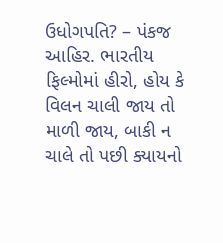ઉધોગપતિ? – પંકજ આહિર. ભારતીય ફિલ્મોમાં હીરો, હોય કે વિલન ચાલી જાય તો માળી જાય, બાકી ન ચાલે તો પછી ક્યાયનો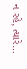ન રહે, ત્યારે…